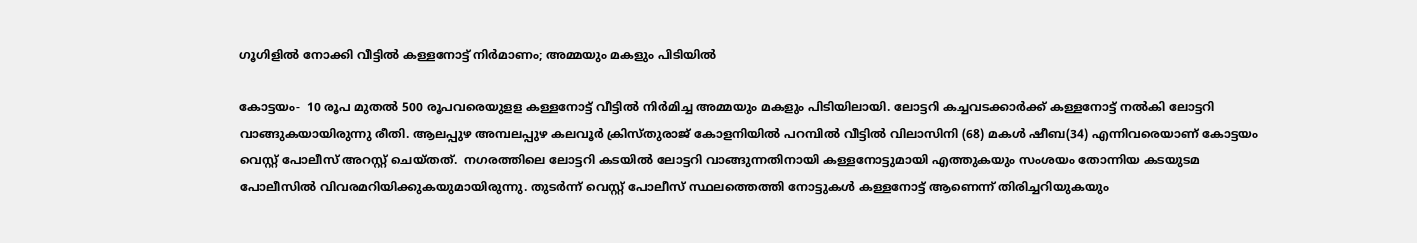ഗൂഗിളില്‍ നോക്കി വീട്ടില്‍ കള്ളനോട്ട് നിര്‍മാണം; അമ്മയും മകളും പിടിയില്‍

കോട്ടയം-  10 രൂപ മുതല്‍ 500 രൂപവരെയുളള കള്ളനോട്ട് വീട്ടില്‍ നിര്‍മിച്ച അമ്മയും മകളും പിടിയിലായി. ലോട്ടറി കച്ചവടക്കാര്‍ക്ക് കള്ളനോട്ട് നല്‍കി ലോട്ടറി വാങ്ങുകയായിരുന്നു രീതി. ആലപ്പുഴ അമ്പലപ്പുഴ കലവൂര്‍ ക്രിസ്തുരാജ് കോളനിയില്‍ പറമ്പില്‍ വീട്ടില്‍ വിലാസിനി (68) മകള്‍ ഷീബ(34) എന്നിവരെയാണ് കോട്ടയം വെസ്റ്റ് പോലീസ് അറസ്റ്റ് ചെയ്തത്.  നഗരത്തിലെ ലോട്ടറി കടയില്‍ ലോട്ടറി വാങ്ങുന്നതിനായി കള്ളനോട്ടുമായി എത്തുകയും സംശയം തോന്നിയ കടയുടമ പോലീസില്‍ വിവരമറിയിക്കുകയുമായിരുന്നു. തുടര്‍ന്ന് വെസ്റ്റ് പോലീസ് സ്ഥലത്തെത്തി നോട്ടുകള്‍ കള്ളനോട്ട് ആണെന്ന് തിരിച്ചറിയുകയും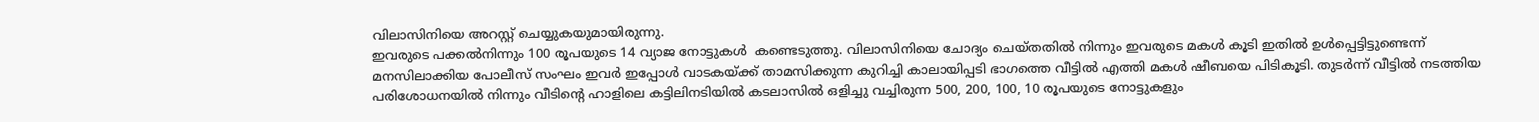വിലാസിനിയെ അറസ്റ്റ് ചെയ്യുകയുമായിരുന്നു.
ഇവരുടെ പക്കല്‍നിന്നും 100 രൂപയുടെ 14 വ്യാജ നോട്ടുകള്‍  കണ്ടെടുത്തു. വിലാസിനിയെ ചോദ്യം ചെയ്തതില്‍ നിന്നും ഇവരുടെ മകള്‍ കൂടി ഇതില്‍ ഉള്‍പ്പെട്ടിട്ടുണ്ടെന്ന് മനസിലാക്കിയ പോലീസ് സംഘം ഇവര്‍ ഇപ്പോള്‍ വാടകയ്ക്ക് താമസിക്കുന്ന കുറിച്ചി കാലായിപ്പടി ഭാഗത്തെ വീട്ടില്‍ എത്തി മകള്‍ ഷീബയെ പിടികൂടി. തുടര്‍ന്ന് വീട്ടില്‍ നടത്തിയ പരിശോധനയില്‍ നിന്നും വീടിന്റെ ഹാളിലെ കട്ടിലിനടിയില്‍ കടലാസില്‍ ഒളിച്ചു വച്ചിരുന്ന 500, 200, 100, 10 രൂപയുടെ നോട്ടുകളും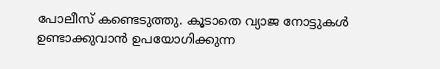പോലീസ് കണ്ടെടുത്തു. കൂടാതെ വ്യാജ നോട്ടുകള്‍ ഉണ്ടാക്കുവാന്‍ ഉപയോഗിക്കുന്ന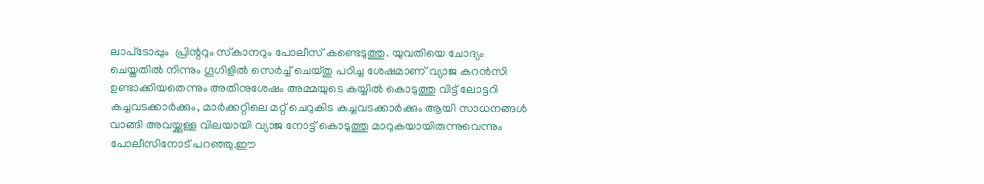ലാപ്‌ടോപ്പും  പ്രിന്ററും സ്‌കാനറും പോലീസ് കണ്ടെടുത്തു. യുവതിയെ ചോദ്യം ചെയ്തതില്‍ നിന്നും ഗൂഗിളില്‍ സെര്‍ച്ച് ചെയ്തു പഠിച്ച ശേഷമാണ് വ്യാജ കറന്‍സി ഉണ്ടാക്കിയതെന്നും അതിനുശേഷം അമ്മയുടെ കയ്യില്‍ കൊടുത്തു വിട്ട് ലോട്ടറി കച്ചവടക്കാര്‍ക്കും, മാര്‍ക്കറ്റിലെ മറ്റ് ചെറുകിട കച്ചവടക്കാര്‍ക്കും ആയി സാധനങ്ങള്‍ വാങ്ങി അവയ്ക്കുള്ള വിലയായി വ്യാജ നോട്ട് കൊടുത്തു മാറുകയായിരുന്നുവെന്നും പോലീസിനോട് പറഞ്ഞു.ഈ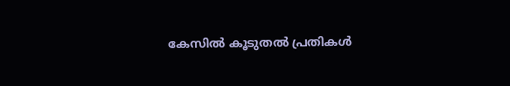കേസില്‍ കൂടുതല്‍ പ്രതികള്‍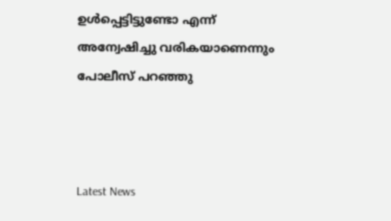ഉള്‍പ്പെട്ടിട്ടുണ്ടോ എന്ന് അന്വേഷിച്ചു വരികയാണെന്നും പോലീസ് പറഞ്ഞു



Latest News